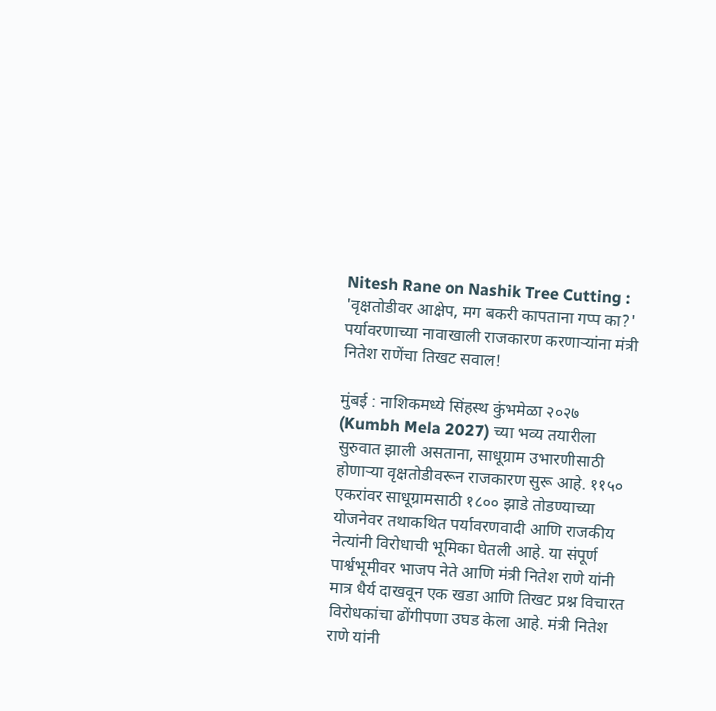Nitesh Rane on Nashik Tree Cutting : 'वृक्षतोडीवर आक्षेप, मग बकरी कापताना गप्प का?' पर्यावरणाच्या नावाखाली राजकारण करणाऱ्यांना मंत्री नितेश राणेंचा तिखट सवाल!

मुंबई : नाशिकमध्ये सिंहस्थ कुंभमेळा २०२७ (Kumbh Mela 2027) च्या भव्य तयारीला सुरुवात झाली असताना, साधूग्राम उभारणीसाठी होणाऱ्या वृक्षतोडीवरून राजकारण सुरू आहे. ११५० एकरांवर साधूग्रामसाठी १८०० झाडे तोडण्याच्या योजनेवर तथाकथित पर्यावरणवादी आणि राजकीय नेत्यांनी विरोधाची भूमिका घेतली आहे. या संपूर्ण पार्श्वभूमीवर भाजप नेते आणि मंत्री नितेश राणे यांनी मात्र धैर्य दाखवून एक खडा आणि तिखट प्रश्न विचारत विरोधकांचा ढोंगीपणा उघड केला आहे. मंत्री नितेश राणे यांनी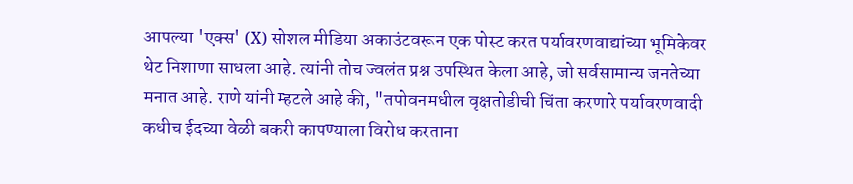आपल्या 'एक्स' (X) सोशल मीडिया अकाउंटवरून एक पोस्ट करत पर्यावरणवाद्यांच्या भूमिकेवर थेट निशाणा साधला आहे. त्यांनी तोच ज्वलंत प्रश्न उपस्थित केला आहे, जो सर्वसामान्य जनतेच्या मनात आहे. राणे यांनी म्हटले आहे की, "तपोवनमधील वृक्षतोडीची चिंता करणारे पर्यावरणवादी कधीच ईदच्या वेळी बकरी कापण्याला विरोध करताना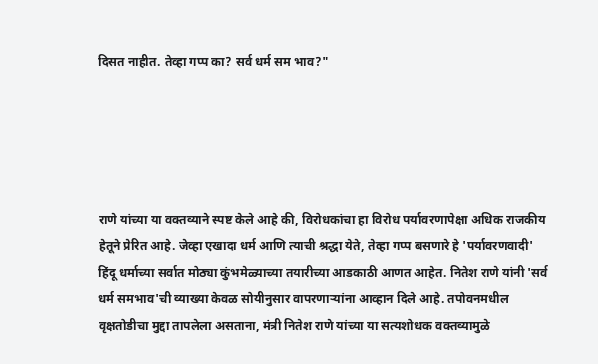दिसत नाहीत. तेव्हा गप्प का? सर्व धर्म सम भाव?"





राणे यांच्या या वक्तव्याने स्पष्ट केले आहे की, विरोधकांचा हा विरोध पर्यावरणापेक्षा अधिक राजकीय हेतूने प्रेरित आहे. जेव्हा एखादा धर्म आणि त्याची श्रद्धा येते, तेव्हा गप्प बसणारे हे 'पर्यावरणवादी' हिंदू धर्माच्या सर्वात मोठ्या कुंभमेळ्याच्या तयारीच्या आडकाठी आणत आहेत. नितेश राणे यांनी 'सर्व धर्म समभाव'ची व्याख्या केवळ सोयीनुसार वापरणाऱ्यांना आव्हान दिले आहे. तपोवनमधील वृक्षतोडीचा मुद्दा तापलेला असताना, मंत्री नितेश राणे यांच्या या सत्यशोधक वक्तव्यामुळे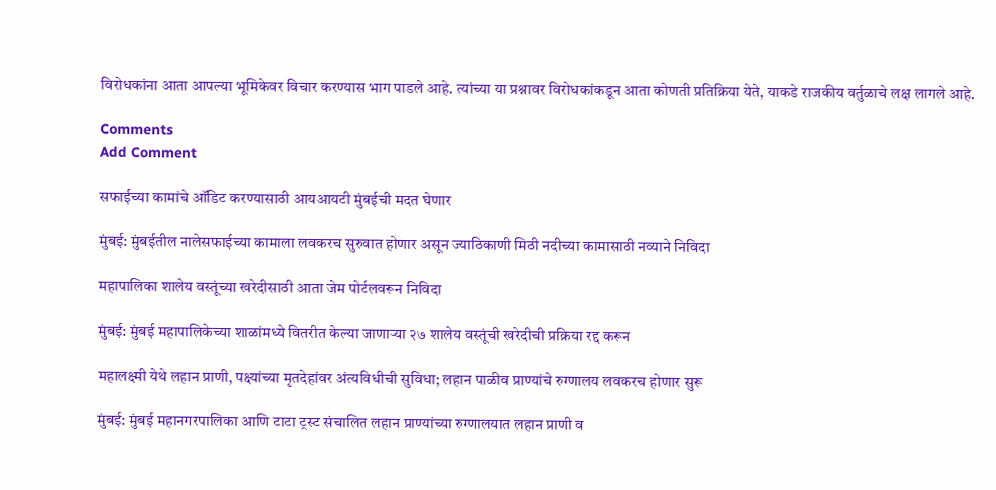विरोधकांना आता आपल्या भूमिकेवर विचार करण्यास भाग पाडले आहे. त्यांच्या या प्रश्नावर विरोधकांकडून आता कोणती प्रतिक्रिया येते, याकडे राजकीय वर्तुळाचे लक्ष लागले आहे.

Comments
Add Comment

सफाईच्या कामांचे ऑडिट करण्यासाठी आयआयटी मुंबईची मदत घेणार

मुंबई: मुंबईतील नालेसफाईच्या कामाला लवकरच सुरुवात होणार असून ज्याठिकाणी मिठी नदीच्या कामासाठी नव्याने निविदा

महापालिका शालेय वस्तूंच्या खरेदीसाठी आता जेम पोर्टलवरून निविदा

मुंबई: मुंबई महापालिकेच्या शाळांमध्ये वितरीत केल्या जाणाऱ्या २७ शालेय वस्तूंची खरेदीची प्रक्रिया रद्द करून

महालक्ष्मी येथे लहान प्राणी, पक्ष्यांच्या मृतदेहांवर अंत्यविधीची सुविधा; लहान पाळीव प्राण्यांचे रुग्णालय लवकरच होणार सुरू

मुंबई: मुंबई महानगरपालिका आणि टाटा ट्रस्ट संचालित लहान प्राण्यांच्या रुग्णालयात लहान प्राणी व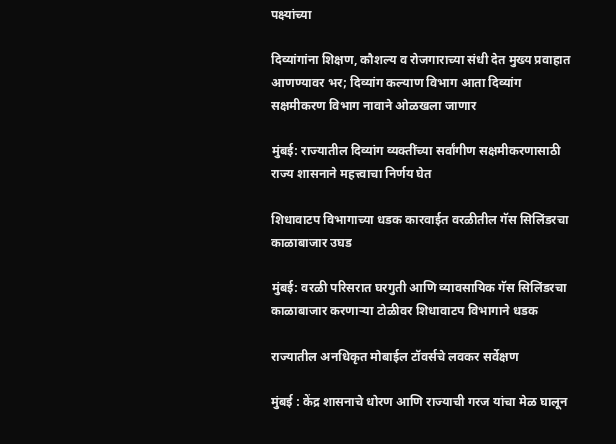पक्ष्यांच्या

दिव्यांगांना शिक्षण, कौशल्य व रोजगाराच्या संधी देत मुख्य प्रवाहात आणण्यावर भर; दिव्यांग कल्याण विभाग आता दिव्यांग सक्षमीकरण विभाग नावाने ओळखला जाणार

मुंबई: राज्यातील दिव्यांग व्यक्तींच्या सर्वांगीण सक्षमीकरणासाठी राज्य शासनाने महत्त्वाचा निर्णय घेत

शिधावाटप विभागाच्या धडक कारवाईत वरळीतील गॅस सिलिंडरचा काळाबाजार उघड

मुंबई: वरळी परिसरात घरगुती आणि व्यावसायिक गॅस सिलिंडरचा काळाबाजार करणाऱ्या टोळीवर शिधावाटप विभागाने धडक

राज्यातील अनधिकृत मोबाईल टॉवर्सचे लवकर सर्वेक्षण

मुंबई : केंद्र शासनाचे धोरण आणि राज्याची गरज यांचा मेळ घालून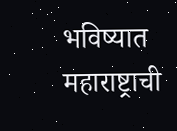भविष्यात महाराष्ट्राची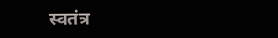स्वतंत्र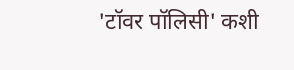'टॉवर पॉलिसी' कशी